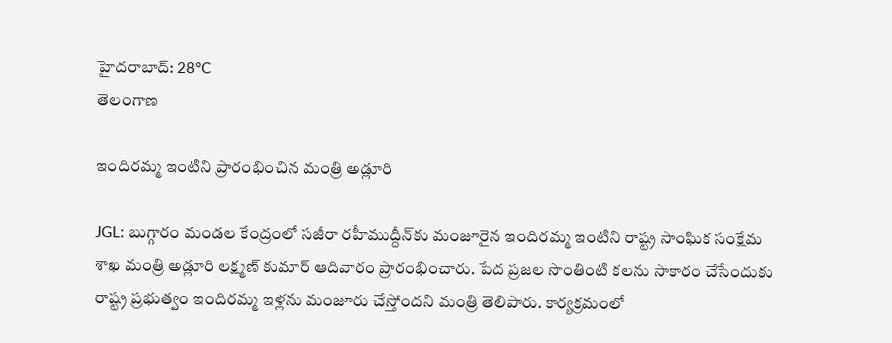హైదరాబాద్: 28°C
తెలంగాణ

ఇందిరమ్మ ఇంటిని ప్రారంభించిన మంత్రి అడ్లూరి

JGL: బుగ్గారం మండల కేంద్రంలో సజీరా రహీముద్దీన్‌కు మంజూరైన ఇందిరమ్మ ఇంటిని రాష్ట్ర సాంఘిక సంక్షేమ శాఖ మంత్రి అడ్లూరి లక్ష్మణ్ కుమార్ ఆదివారం ప్రారంభించారు. పేద ప్రజల సొంతింటి కలను సాకారం చేసేందుకు రాష్ట్ర ప్రభుత్వం ఇందిరమ్మ ఇళ్లను మంజూరు చేస్తోందని మంత్రి తెలిపారు. కార్యక్రమంలో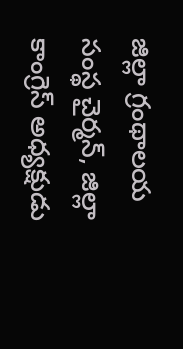జిల్లా గ్రంథాలయ సంస్థ చైర్మన్, జిల్లా కాంగ్రెస్ అధ్యక్షుడు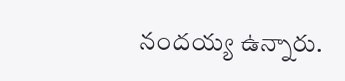నందయ్య ఉన్నారు.